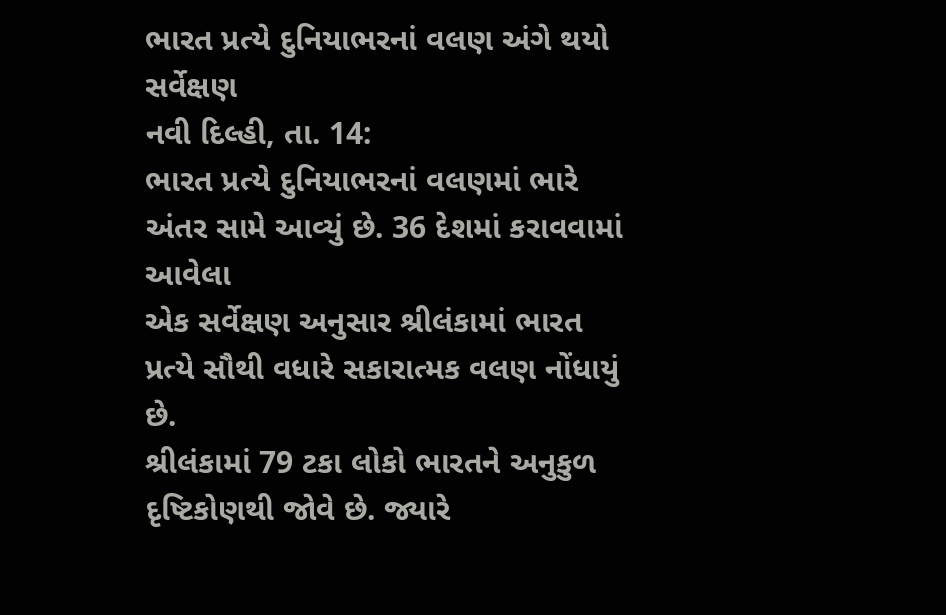ભારત પ્રત્યે દુનિયાભરનાં વલણ અંગે થયો સર્વેક્ષણ
નવી દિલ્હી, તા. 14:
ભારત પ્રત્યે દુનિયાભરનાં વલણમાં ભારે અંતર સામે આવ્યું છે. 36 દેશમાં કરાવવામાં આવેલા
એક સર્વેક્ષણ અનુસાર શ્રીલંકામાં ભારત પ્રત્યે સૌથી વધારે સકારાત્મક વલણ નોંધાયું છે.
શ્રીલંકામાં 79 ટકા લોકો ભારતને અનુકુળ દૃષ્ટિકોણથી જોવે છે. જ્યારે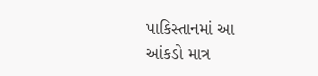પાકિસ્તાનમાં આ
આંકડો માત્ર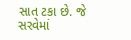સાત ટકા છે. જે સરવેમાં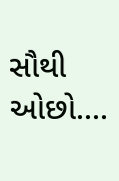સૌથી ઓછો....